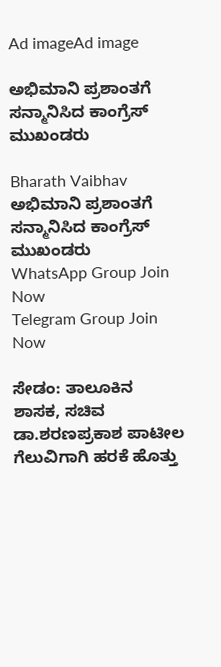Ad imageAd image

ಅಭಿಮಾನಿ ಪ್ರಶಾಂತಗೆ ಸನ್ಮಾನಿಸಿದ ಕಾಂಗ್ರೆಸ್ ಮುಖಂಡರು

Bharath Vaibhav
ಅಭಿಮಾನಿ ಪ್ರಶಾಂತಗೆ ಸನ್ಮಾನಿಸಿದ ಕಾಂಗ್ರೆಸ್ ಮುಖಂಡರು
WhatsApp Group Join Now
Telegram Group Join Now

ಸೇಡಂ: ತಾಲೂಕಿನ ಶಾಸಕ, ಸಚಿವ ಡಾ.ಶರಣಪ್ರಕಾಶ ಪಾಟೀಲ ಗೆಲುವಿಗಾಗಿ ಹರಕೆ ಹೊತ್ತು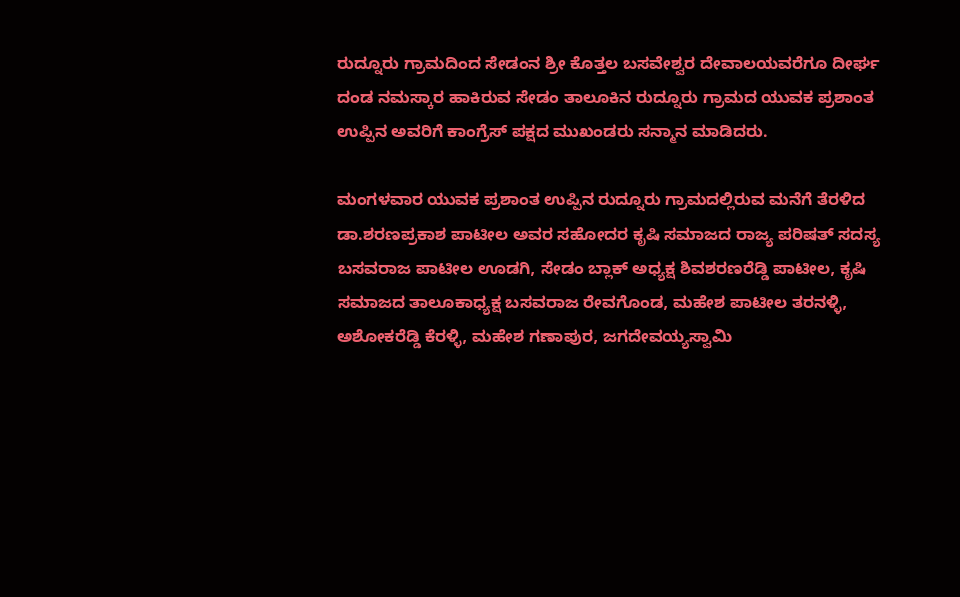ರುದ್ನೂರು ಗ್ರಾಮದಿಂದ ಸೇಡಂನ‌ ಶ್ರೀ ಕೊತ್ತಲ ಬಸವೇಶ್ವರ ದೇವಾಲಯವರೆಗೂ ದೀರ್ಘ ದಂಡ ನಮಸ್ಕಾರ ಹಾಕಿರುವ ಸೇಡಂ ತಾಲೂಕಿನ ರುದ್ನೂರು ಗ್ರಾಮದ ಯುವಕ ಪ್ರಶಾಂತ ಉಪ್ಪಿನ ಅವರಿಗೆ ಕಾಂಗ್ರೆಸ್ ಪಕ್ಷದ ಮುಖಂಡರು ಸನ್ಮಾನ ಮಾಡಿದರು.

ಮಂಗಳವಾರ ಯುವಕ ಪ್ರಶಾಂತ ಉಪ್ಪಿನ ರುದ್ನೂರು ಗ್ರಾಮದಲ್ಲಿರುವ ಮನೆಗೆ ತೆರಳಿದ ಡಾ.ಶರಣಪ್ರಕಾಶ ಪಾಟೀಲ ಅವರ ಸಹೋದರ ಕೃಷಿ ಸಮಾಜದ ರಾಜ್ಯ ಪರಿಷತ್ ಸದಸ್ಯ ಬಸವರಾಜ ಪಾಟೀಲ ಊಡಗಿ, ಸೇಡಂ ಬ್ಲಾಕ್ ಅಧ್ಯಕ್ಷ ಶಿವಶರಣರೆಡ್ಡಿ ಪಾಟೀಲ, ಕೃಷಿ ಸಮಾಜದ ತಾಲೂಕಾಧ್ಯಕ್ಷ ಬಸವರಾಜ ರೇವಗೊಂಡ, ಮಹೇಶ ಪಾಟೀಲ ತರನಳ್ಳಿ, ಅಶೋಕರೆಡ್ಡಿ ಕೆರಳ್ಳಿ, ಮಹೇಶ ಗಣಾಪುರ, ಜಗದೇವಯ್ಯಸ್ವಾಮಿ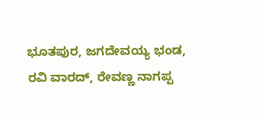ಭೂತಪುರ, ಜಗದೇವಯ್ಯ ಭಂಡ, ರವಿ ವಾರದ್, ರೇವಣ್ಣ ನಾಗಪ್ಪ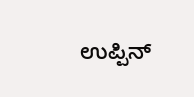ಉಪ್ಪಿನ್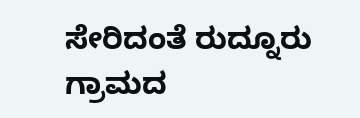ಸೇರಿದಂತೆ ರುದ್ನೂರು ಗ್ರಾಮದ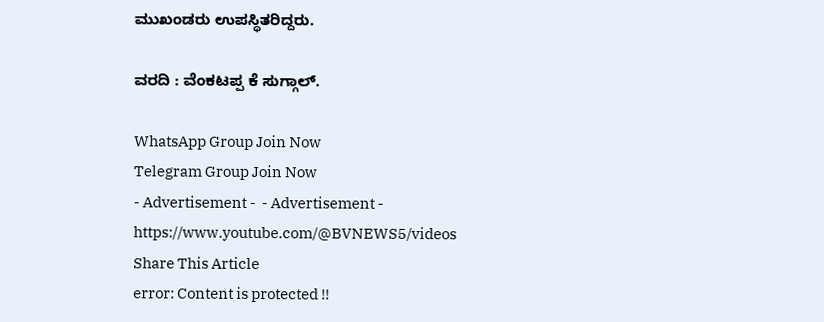ಮುಖಂಡರು ಉಪಸ್ಥಿತರಿದ್ದರು.

ವರದಿ : ವೆಂಕಟಪ್ಪ ಕೆ ಸುಗ್ಗಾಲ್.

WhatsApp Group Join Now
Telegram Group Join Now
- Advertisement -  - Advertisement -  https://www.youtube.com/@BVNEWS5/videos
Share This Article
error: Content is protected !!